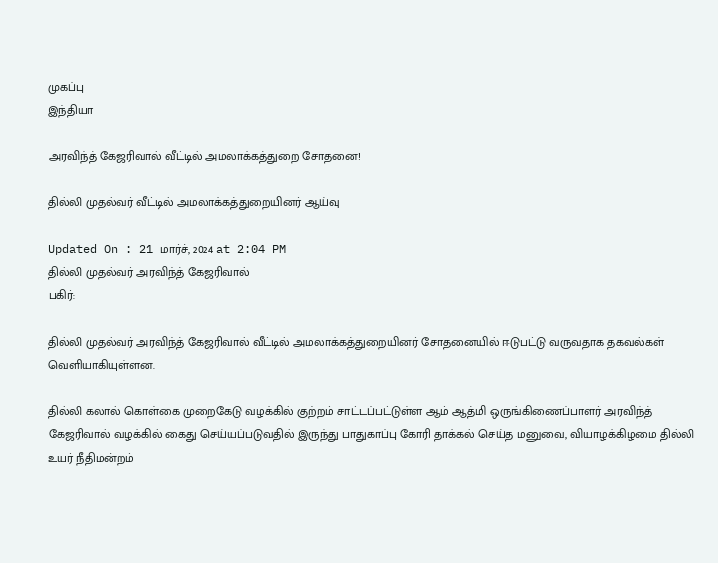முகப்பு
இந்தியா

அரவிந்த் கேஜரிவால் வீட்டில் அமலாக்கத்துறை சோதனை!

தில்லி முதல்வர் வீட்டில் அமலாக்கத்துறையினர் ஆய்வு

Updated On : 21 மார்ச், 2024 at 2:04 PM
தில்லி முதல்வர் அரவிந்த் கேஜரிவால்
பகிர்:

தில்லி முதல்வர் அரவிந்த் கேஜரிவால் வீட்டில் அமலாக்கத்துறையினர் சோதனையில் ஈடுபட்டு வருவதாக தகவல்கள் வெளியாகியுள்ளன.

தில்லி கலால் கொள்கை முறைகேடு வழக்கில் குற்றம் சாட்டப்பட்டுள்ள ஆம் ஆத்மி ஒருங்கிணைப்பாளர் அரவிந்த் கேஜரிவால் வழக்கில் கைது செய்யப்படுவதில் இருந்து பாதுகாப்பு கோரி தாக்கல் செய்த மனுவை, வியாழக்கிழமை தில்லி உயர் நீதிமன்றம்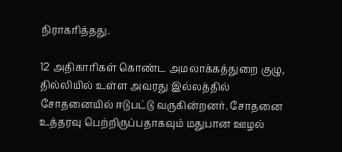நிராகரித்தது.

12 அதிகாரிகள் கொண்ட அமலாக்கத்துறை குழு, தில்லியில் உள்ள அவரது இல்லத்தில் சோதனையில் ஈடுபட்டு வருகின்றனர். சோதனை உத்தரவு பெற்றிருப்பதாகவும் மதுபான ஊழல்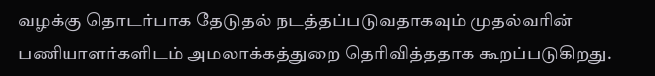வழக்கு தொடர்பாக தேடுதல் நடத்தப்படுவதாகவும் முதல்வரின் பணியாளர்களிடம் அமலாக்கத்துறை தெரிவித்ததாக கூறப்படுகிறது.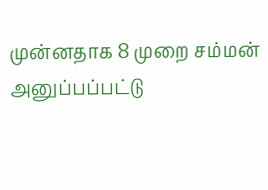முன்னதாக 8 முறை சம்மன் அனுப்பப்பட்டு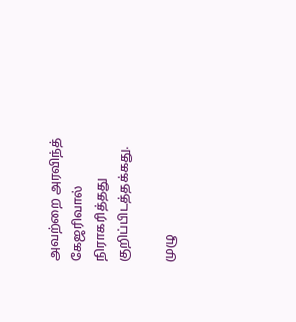அவற்றை அரவிந்த் கேஜரிவால் நிராகரித்தது குறிப்பிடத்தக்கது.

முழு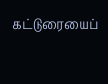கட்டுரையைப்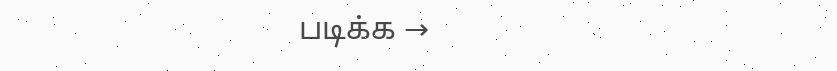படிக்க →